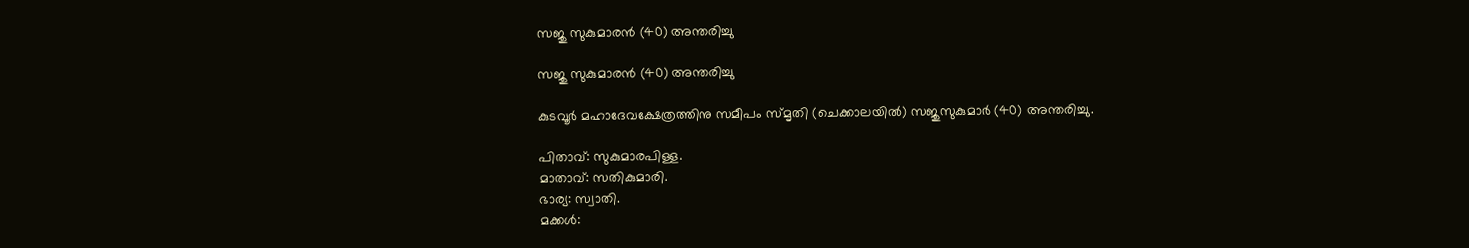സജു സുകുമാരൻ (40) അന്തരിച്ചു

സജു സുകുമാരൻ (40) അന്തരിച്ചു

കുടവൂർ മഹാദേവക്ഷേത്രത്തിനു സമീപം സ്മൃതി (ചെക്കാലയിൽ) സജുസുകുമാർ (40) അന്തരിച്ചു.

പിതാവ്: സുകുമാരപിള്ള.
മാതാവ്: സതികുമാരി.
ഭാര്യ: സ്വാതി.
മക്കൾ: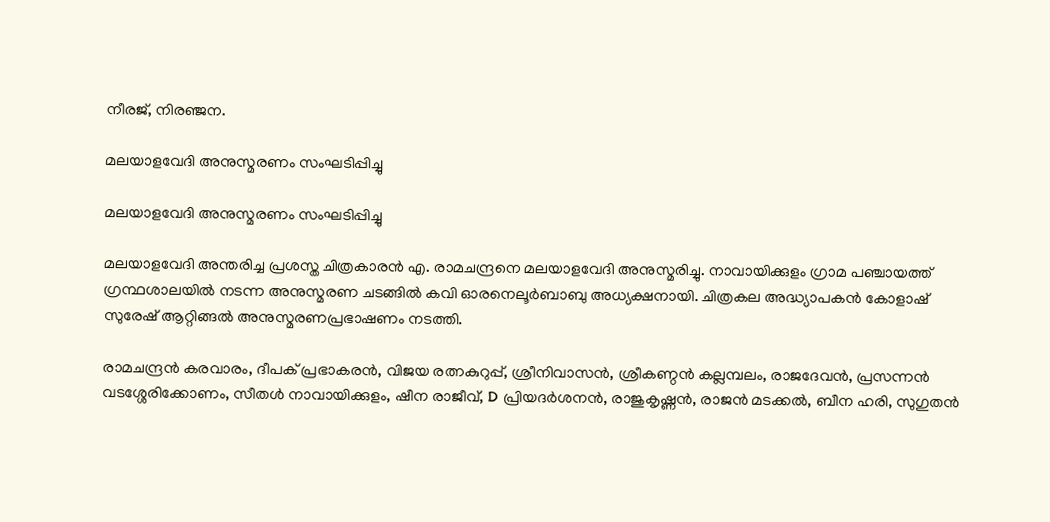നീരജ്, നിരഞ്ജന.

മലയാളവേദി അനുസ്മരണം സംഘടിപ്പിച്ചു

മലയാളവേദി അനുസ്മരണം സംഘടിപ്പിച്ചു

മലയാളവേദി അന്തരിച്ച പ്രശസ്ത ചിത്രകാരൻ എ. രാമചന്ദ്രനെ മലയാളവേദി അനുസ്മരിച്ചു. നാവായിക്കുളം ഗ്രാമ പഞ്ചായത്ത്‌ ഗ്രന്ഥശാലയിൽ നടന്ന അനുസ്മരണ ചടങ്ങിൽ കവി ഓരനെലൂർബാബു അധ്യക്ഷനായി. ചിത്രകല അദ്ധ്യാപകൻ കോളാഷ് സുരേഷ് ആറ്റിങ്ങൽ അനുസ്മരണപ്രഭാഷണം നടത്തി.

രാമചന്ദ്രൻ കരവാരം, ദീപക് പ്രഭാകരൻ, വിജയ രത്നകുറുപ്പ്, ശ്രീനിവാസൻ, ശ്രീകണ്ഠൻ കല്ലമ്പലം, രാജദേവൻ, പ്രസന്നൻ വടശ്ശേരിക്കോണം, സീതൾ നാവായിക്കുളം, ഷീന രാജീവ്‌, D പ്രിയദർശനൻ, രാജുകൃഷ്ണൻ, രാജൻ മടക്കൽ, ബീന ഹരി, സുഗുതൻ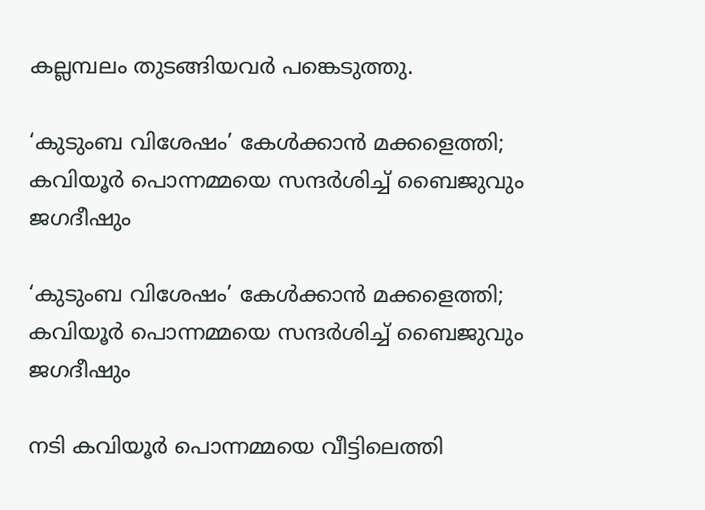കല്ലമ്പലം തുടങ്ങിയവർ പങ്കെടുത്തു.

‘കുടുംബ വിശേഷം’ കേൾക്കാൻ മക്കളെത്തി; കവിയൂര്‍ പൊന്നമ്മയെ സന്ദര്‍ശിച്ച് ബൈജുവും ജഗദീഷും

‘കുടുംബ വിശേഷം’ കേൾക്കാൻ മക്കളെത്തി; കവിയൂര്‍ പൊന്നമ്മയെ സന്ദര്‍ശിച്ച് ബൈജുവും ജഗദീഷും

നടി കവിയൂര്‍ പൊന്നമ്മയെ വീട്ടിലെത്തി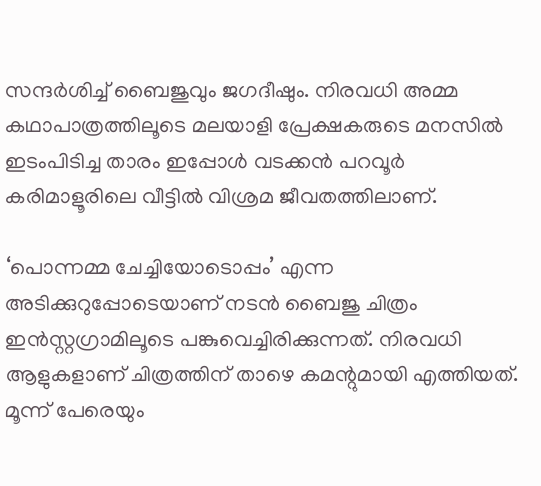സന്ദര്‍ശിച്ച് ബൈജുവും ജഗദീഷും. നിരവധി അമ്മ കഥാപാത്രത്തിലൂടെ മലയാളി പ്രേക്ഷകരുടെ മനസില്‍ ഇടംപിടിച്ച താരം ഇപ്പോള്‍ വടക്കന്‍ പറവൂര്‍ കരിമാളൂരിലെ വീട്ടില്‍ വിശ്രമ ജീവതത്തിലാണ്.

‘പൊന്നമ്മ ചേച്ചിയോടൊപ്പം’ എന്ന അടിക്കുറുപ്പോടെയാണ് നടന്‍ ബൈജു ചിത്രം ഇന്‍സ്റ്റഗ്രാമിലൂടെ പങ്കുവെച്ചിരിക്കുന്നത്. നിരവധി ആളുകളാണ് ചിത്രത്തിന് താഴെ കമന്റുമായി എത്തിയത്. മൂന്ന് പേരെയും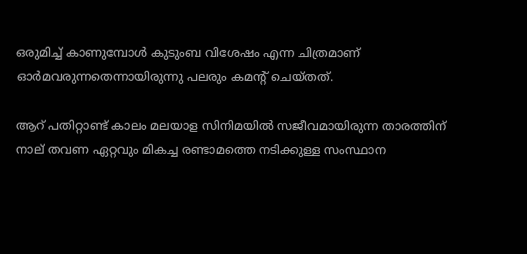ഒരുമിച്ച് കാണുമ്പോള്‍ കുടുംബ വിശേഷം എന്ന ചിത്രമാണ് ഓര്‍മവരുന്നതെന്നായിരുന്നു പലരും കമന്‍റ് ചെയ്തത്.

ആറ് പതിറ്റാണ്ട് കാലം മലയാള സിനിമയില്‍ സജീവമായിരുന്ന താരത്തിന് നാല് തവണ ഏറ്റവും മികച്ച രണ്ടാമത്തെ നടിക്കുള്ള സംസ്ഥാന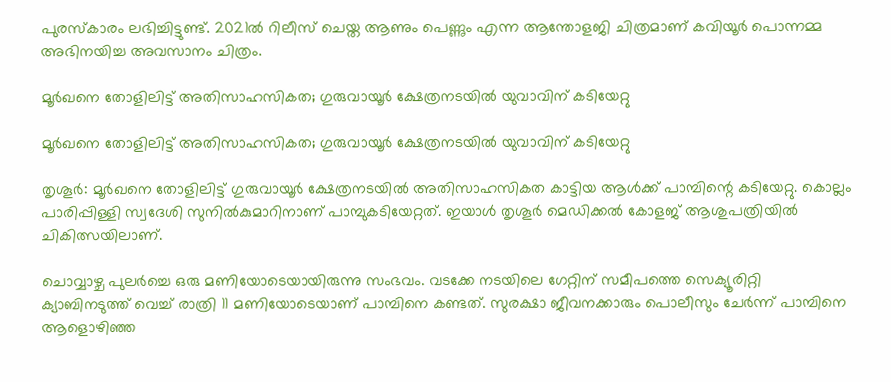പുരസ്‌കാരം ലഭിച്ചിട്ടുണ്ട്. 2021ല്‍ റിലീസ് ചെയ്ത ആണും പെണ്ണും എന്ന ആന്തോളജി ചിത്രമാണ് കവിയൂര്‍ പൊന്നമ്മ അഭിനയിച്ച അവസാനം ചിത്രം.

മൂർഖനെ തോളിലിട്ട് അതിസാഹസികത; ഗുരുവായൂർ ക്ഷേത്രനടയിൽ യുവാവിന് കടിയേറ്റു

മൂർഖനെ തോളിലിട്ട് അതിസാഹസികത; ഗുരുവായൂർ ക്ഷേത്രനടയിൽ യുവാവിന് കടിയേറ്റു

തൃശൂർ: മൂര്‍ഖനെ തോളിലിട്ട് ഗുരുവായൂര്‍ ക്ഷേത്രനടയില്‍ അതിസാഹസികത കാട്ടിയ ആൾക്ക് പാമ്പിന്റെ കടിയേറ്റു. കൊല്ലം പാരിപ്പിള്ളി സ്വദേശി സുനില്‍കുമാറിനാണ് പാമ്പുകടിയേറ്റത്. ഇയാൾ തൃശൂർ മെഡിക്കൽ കോളജ് ആശുപത്രിയിൽ ചികിത്സയിലാണ്.

ചൊവ്വാഴ്ച പുലര്‍ച്ചെ ഒരു മണിയോടെയായിരുന്നു സംഭവം. വടക്കേ നടയിലെ ഗേറ്റിന് സമീപത്തെ സെക്യൂരിറ്റി ക്യാബിനടുത്ത് വെച്ച് രാത്രി 11 മണിയോടെയാണ് പാമ്പിനെ കണ്ടത്. സുരക്ഷാ ജീവനക്കാരും പൊലീസും ചേര്‍ന്ന് പാമ്പിനെ ആളൊഴിഞ്ഞ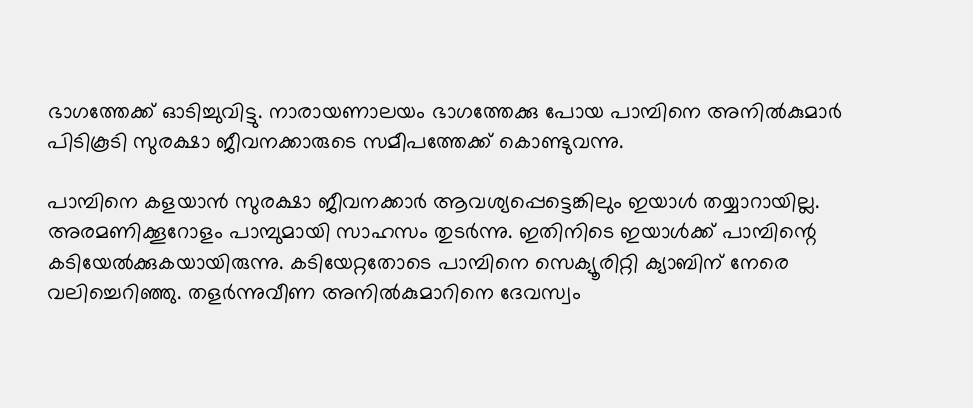ഭാഗത്തേക്ക് ഓടിച്ചുവിട്ടു. നാരായണാലയം ഭാഗത്തേക്കു പോയ പാമ്പിനെ അനില്‍കുമാര്‍ പിടികൂടി സുരക്ഷാ ജീവനക്കാരുടെ സമീപത്തേക്ക് കൊണ്ടുവന്നു.

പാമ്പിനെ കളയാന്‍ സുരക്ഷാ ജീവനക്കാർ ആവശ്യപ്പെട്ടെങ്കിലും ഇയാള്‍ തയ്യാറായില്ല. അരമണിക്കൂറോളം പാമ്പുമായി സാഹസം തുടർന്നു. ഇതിനിടെ ഇയാൾക്ക് പാമ്പിന്റെ കടിയേല്‍ക്കുകയായിരുന്നു. കടിയേറ്റതോടെ പാമ്പിനെ സെക്യൂരിറ്റി ക്യാബിന് നേരെ വലിച്ചെറിഞ്ഞു. തളര്‍ന്നുവീണ അനില്‍കുമാറിനെ ദേവസ്വം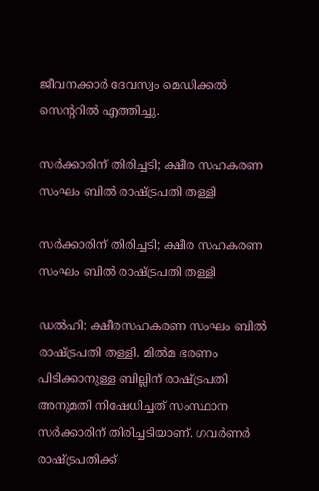ജീവനക്കാർ ദേവസ്വം മെഡിക്കല്‍ സെന്ററില്‍ എത്തിച്ചു.

സര്‍ക്കാരിന് തിരിച്ചടി; ക്ഷീര സഹകരണ സംഘം ബില്‍ രാഷ്ട്രപതി തള്ളി

സര്‍ക്കാരിന് തിരിച്ചടി; ക്ഷീര സഹകരണ സംഘം ബില്‍ രാഷ്ട്രപതി തള്ളി

ഡല്‍ഹി: ക്ഷീരസഹകരണ സംഘം ബില്‍ രാഷ്ട്രപതി തള്ളി. മില്‍മ ഭരണം പിടിക്കാനുള്ള ബില്ലിന് രാഷ്ട്രപതി അനുമതി നിഷേധിച്ചത് സംസ്ഥാന സര്‍ക്കാരിന് തിരിച്ചടിയാണ്. ഗവര്‍ണര്‍ രാഷ്ട്രപതിക്ക്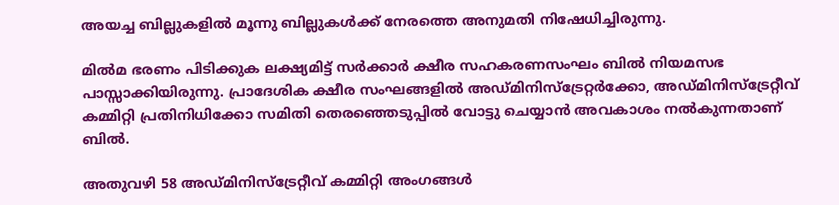അയച്ച ബില്ലുകളില്‍ മൂന്നു ബില്ലുകള്‍ക്ക് നേരത്തെ അനുമതി നിഷേധിച്ചിരുന്നു.

മില്‍മ ഭരണം പിടിക്കുക ലക്ഷ്യമിട്ട് സര്‍ക്കാര്‍ ക്ഷീര സഹകരണസംഘം ബില്‍ നിയമസഭ പാസ്സാക്കിയിരുന്നു. പ്രാദേശിക ക്ഷീര സംഘങ്ങളില്‍ അഡ്മിനിസ്‌ട്രേറ്റര്‍ക്കോ, അഡ്മിനിസ്‌ട്രേറ്റീവ് കമ്മിറ്റി പ്രതിനിധിക്കോ സമിതി തെരഞ്ഞെടുപ്പില്‍ വോട്ടു ചെയ്യാന്‍ അവകാശം നല്‍കുന്നതാണ് ബില്‍.

അതുവഴി 58 അഡ്മിനിസ്‌ട്രേറ്റീവ് കമ്മിറ്റി അംഗങ്ങള്‍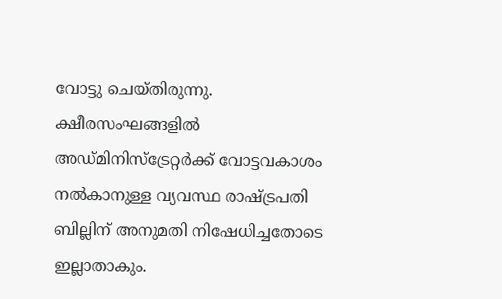വോട്ടു ചെയ്തിരുന്നു. ക്ഷീരസംഘങ്ങളില്‍ അഡ്മിനിസ്‌ട്രേറ്റര്‍ക്ക് വോട്ടവകാശം നല്‍കാനുള്ള വ്യവസ്ഥ രാഷ്ട്രപതി ബില്ലിന് അനുമതി നിഷേധിച്ചതോടെ ഇല്ലാതാകും.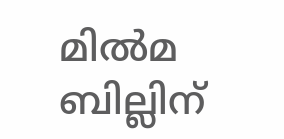മില്‍മ ബില്ലിന്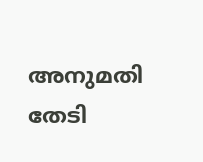അനുമതി തേടി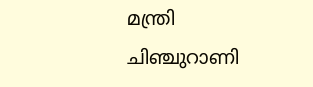മന്ത്രി ചിഞ്ചുറാണി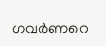ഗവര്‍ണറെ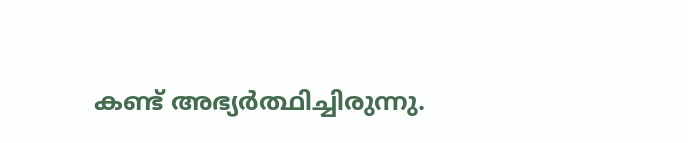കണ്ട് അഭ്യര്‍ത്ഥിച്ചിരുന്നു.